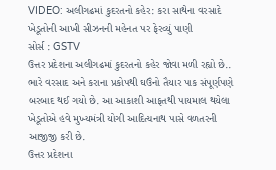VIDEO: અલીગઢમાં કુદરતનો કહેર: કરા સાથેના વરસાદે ખેડૂતોની આખી સીઝનની મહેનત પર ફેરવ્યું પાણી
સોર્સ : GSTV
ઉત્તર પ્રદેશના અલીગઢમાં કુદરતનો કહેર જોવા મળી રહ્યો છે.. ભારે વરસાદ અને કરાના પ્રકોપથી ઘઉંનો તૈયાર પાક સંપૂર્ણપણે બરબાદ થઈ ગયો છે. આ આકાશી આફતથી પાયમાલ થયેલા ખેડૂતોએ હવે મુખ્યમંત્રી યોગી આદિત્યનાથ પાસે વળતરની આજીજી કરી છે.
ઉત્તર પ્રદેશના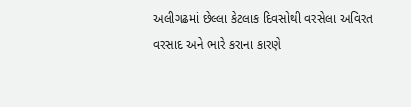અલીગઢમાં છેલ્લા કેટલાક દિવસોથી વરસેલા અવિરત વરસાદ અને ભારે કરાના કારણે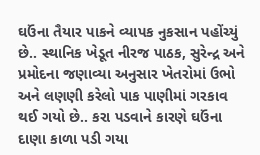ઘઉંના તૈયાર પાકને વ્યાપક નુકસાન પહોંચ્યું છે.. સ્થાનિક ખેડૂત નીરજ પાઠક, સુરેન્દ્ર અને પ્રમોદના જણાવ્યા અનુસાર ખેતરોમાં ઉભો અને લણણી કરેલો પાક પાણીમાં ગરકાવ થઈ ગયો છે.. કરા પડવાને કારણે ઘઉંના દાણા કાળા પડી ગયા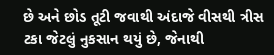છે અને છોડ તૂટી જવાથી અંદાજે વીસથી ત્રીસ ટકા જેટલું નુકસાન થયું છે, જેનાથી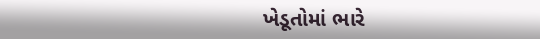ખેડૂતોમાં ભારે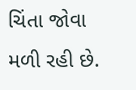ચિંતા જોવા મળી રહી છે.